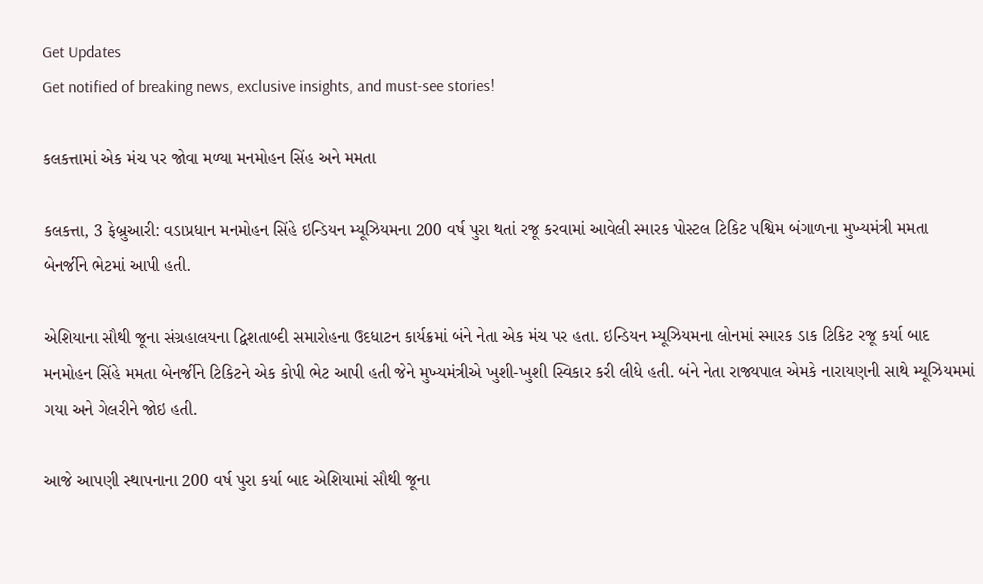Get Updates
Get notified of breaking news, exclusive insights, and must-see stories!

કલકત્તામાં એક મંચ પર જોવા મળ્યા મનમોહન સિંહ અને મમતા

કલકત્તા, 3 ફેબ્રુઆરી: વડાપ્રધાન મનમોહન સિંહે ઇન્ડિયન મ્યૂઝિયમના 200 વર્ષ પુરા થતાં રજૂ કરવામાં આવેલી સ્મારક પોસ્ટલ ટિકિટ પશ્વિમ બંગાળના મુખ્યમંત્રી મમતા બેનર્જીને ભેટમાં આપી હતી.

એશિયાના સૌથી જૂના સંગ્રહાલયના દ્વિશતાબ્દી સમારોહના ઉદધાટન કાર્યક્રમાં બંને નેતા એક મંચ પર હતા. ઇન્ડિયન મ્યૂઝિયમના લોનમાં સ્મારક ડાક ટિકિટ રજૂ કર્યા બાદ મનમોહન સિંહે મમતા બેનર્જીને ટિકિટને એક કોપી ભેટ આપી હતી જેને મુખ્યમંત્રીએ ખુશી-ખુશી સ્વિકાર કરી લીધે હતી. બંને નેતા રાજ્યપાલ એમકે નારાયણની સાથે મ્યૂઝિયમમાં ગયા અને ગેલરીને જોઇ હતી.

આજે આપણી સ્થાપનાના 200 વર્ષ પુરા કર્યા બાદ એશિયામાં સૌથી જૂના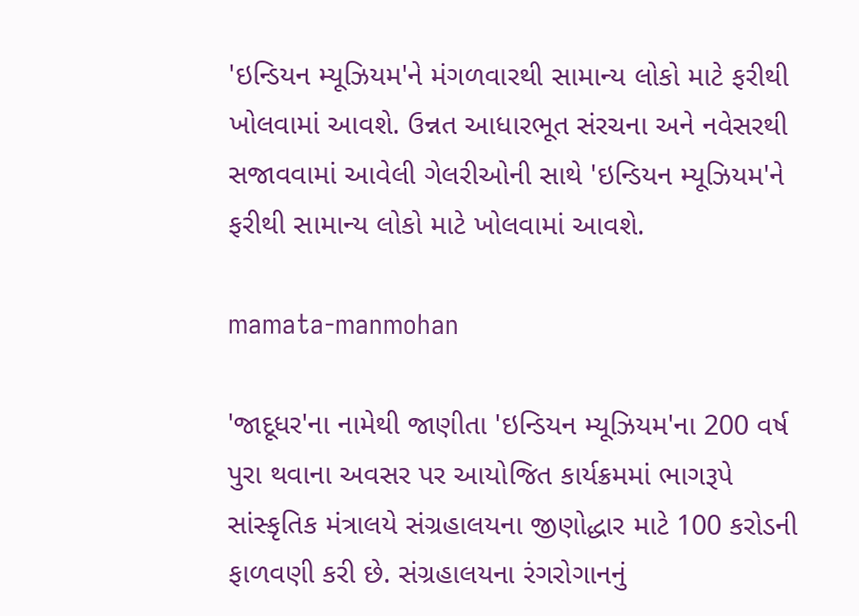'ઇન્ડિયન મ્યૂઝિયમ'ને મંગળવારથી સામાન્ય લોકો માટે ફરીથી ખોલવામાં આવશે. ઉન્નત આધારભૂત સંરચના અને નવેસરથી સજાવવામાં આવેલી ગેલરીઓની સાથે 'ઇન્ડિયન મ્યૂઝિયમ'ને ફરીથી સામાન્ય લોકો માટે ખોલવામાં આવશે.

mamata-manmohan

'જાદૂધર'ના નામેથી જાણીતા 'ઇન્ડિયન મ્યૂઝિયમ'ના 200 વર્ષ પુરા થવાના અવસર પર આયોજિત કાર્યક્રમમાં ભાગરૂપે સાંસ્કૃતિક મંત્રાલયે સંગ્રહાલયના જીણોદ્ધાર માટે 100 કરોડની ફાળવણી કરી છે. સંગ્રહાલયના રંગરોગાનનું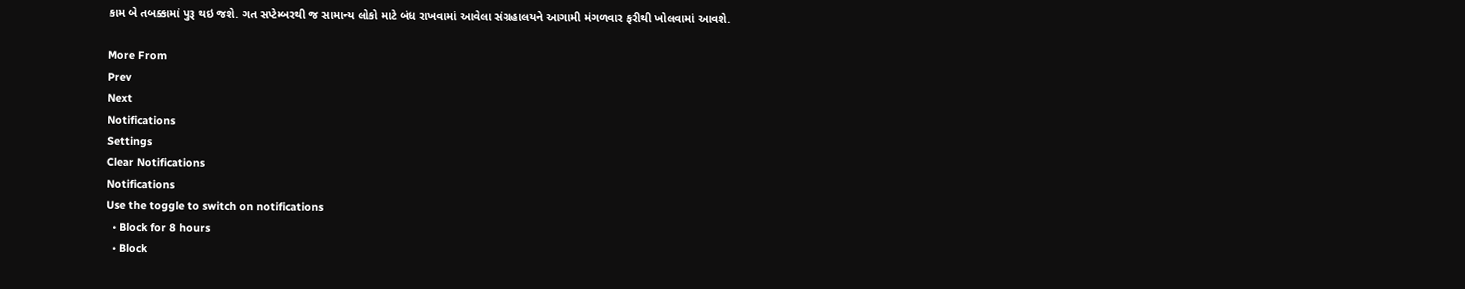કામ બે તબક્કામાં પુરૂ થઇ જશે. ગત સપ્ટેમ્બરથી જ સામાન્ય લોકો માટે બંધ રાખવામાં આવેલા સંગ્રહાલયને આગામી મંગળવાર ફરીથી ખોલવામાં આવશે.

More From
Prev
Next
Notifications
Settings
Clear Notifications
Notifications
Use the toggle to switch on notifications
  • Block for 8 hours
  • Block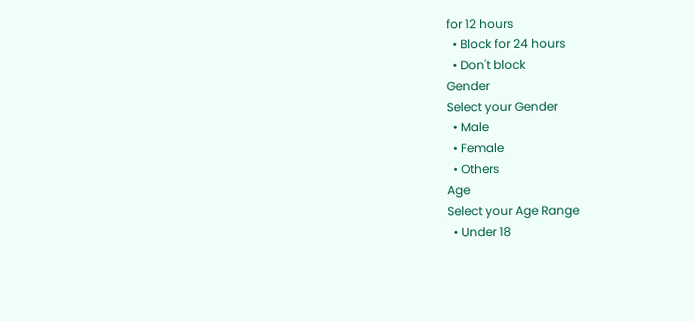for 12 hours
  • Block for 24 hours
  • Don't block
Gender
Select your Gender
  • Male
  • Female
  • Others
Age
Select your Age Range
  • Under 18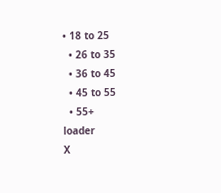• 18 to 25
  • 26 to 35
  • 36 to 45
  • 45 to 55
  • 55+
loader
X